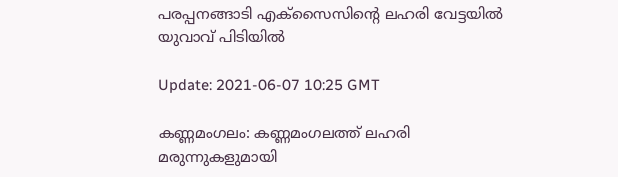പരപ്പനങ്ങാടി എക്‌സൈസിന്റെ ലഹരി വേട്ടയില്‍ യുവാവ് പിടിയില്‍

Update: 2021-06-07 10:25 GMT

കണ്ണമംഗലം: കണ്ണമംഗലത്ത് ലഹരി മരുന്നുകളുമായി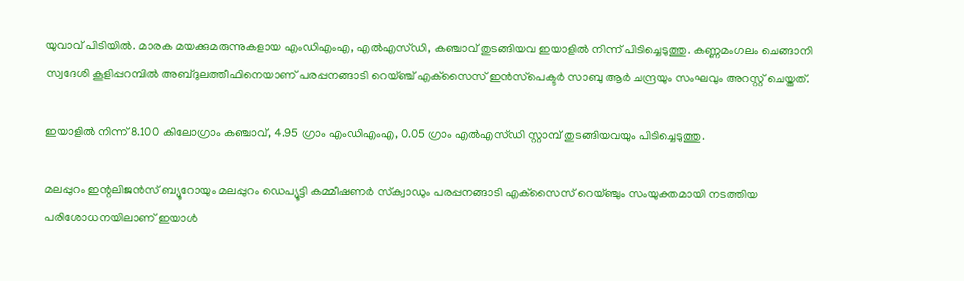യുവാവ് പിടിയില്‍. മാരക മയക്കുമരുന്നുകളായ എംഡിഎംഎ, എല്‍എസ്ഡി, കഞ്ചാവ് തുടങ്ങിയവ ഇയാളില്‍ നിന്ന് പിടിച്ചെടുത്തു. കണ്ണമംഗലം ചെങ്ങാനി സ്വദേശി കൂളിപ്പറമ്പില്‍ അബ്ദുലത്തീഫിനെയാണ് പരപ്പനങ്ങാടി റെയ്ഞ്ച് എക്‌സൈസ് ഇന്‍സ്‌പെക്ടര്‍ സാബു ആര്‍ ചന്ദ്രയും സംഘവും അറസ്റ്റ് ചെയ്തത്.

ഇയാളില്‍ നിന്ന് 8.100 കിലോഗ്രാം കഞ്ചാവ്, 4.95 ഗ്രാം എംഡിഎംഎ, 0.05 ഗ്രാം എല്‍എസ്ഡി സ്റ്റാമ്പ് തുടങ്ങിയവയും പിടിച്ചെടുത്തു.

മലപ്പുറം ഇന്റലിജന്‍സ് ബ്യൂറോയും മലപ്പുറം ഡെപ്യൂട്ടി കമ്മീഷണര്‍ സ്‌ക്വാഡും പരപ്പനങ്ങാടി എക്‌സൈസ് റെയ്ഞ്ചും സംയുക്തമായി നടത്തിയ പരിശോധനയിലാണ് ഇയാള്‍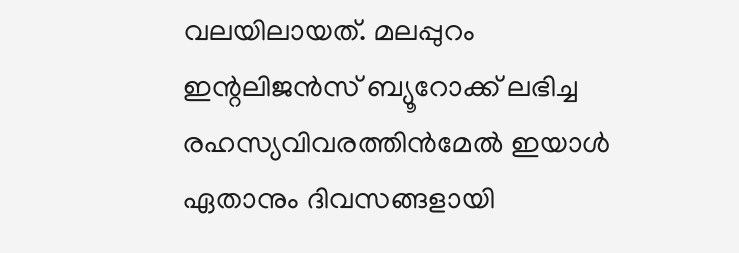വലയിലായത്. മലപ്പുറം ഇന്റലിജന്‍സ് ബ്യൂറോക്ക് ലഭിച്ച രഹസ്യവിവരത്തിന്‍മേല്‍ ഇയാള്‍ ഏതാനും ദിവസങ്ങളായി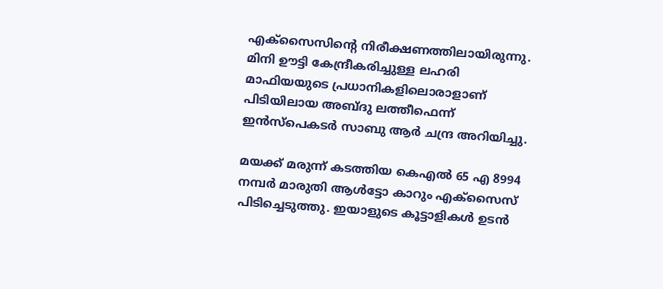എക്‌സൈസിന്റെ നിരീക്ഷണത്തിലായിരുന്നു. മിനി ഊട്ടി കേന്ദ്രീകരിച്ചുള്ള ലഹരി മാഫിയയുടെ പ്രധാനികളിലൊരാളാണ് പിടിയിലായ അബ്ദു ലത്തീഫെന്ന് ഇന്‍സ്‌പെകടര്‍ സാബു ആര്‍ ചന്ദ്ര അറിയിച്ചു.

മയക്ക് മരുന്ന് കടത്തിയ കെഎല്‍ 65 എ 8994 നമ്പര്‍ മാരുതി ആള്‍ട്ടോ കാറും എക്‌സൈസ് പിടിച്ചെടുത്തു. ഇയാളുടെ കൂട്ടാളികള്‍ ഉടന്‍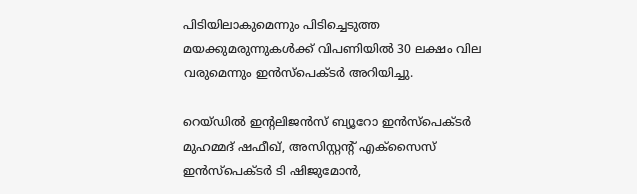പിടിയിലാകുമെന്നും പിടിച്ചെടുത്ത മയക്കുമരുന്നുകള്‍ക്ക് വിപണിയില്‍ 30 ലക്ഷം വില വരുമെന്നും ഇന്‍സ്‌പെക്ടര്‍ അറിയിച്ചു.

റെയ്ഡില്‍ ഇന്റലിജന്‍സ് ബ്യൂറോ ഇന്‍സ്‌പെക്ടര്‍ മുഹമ്മദ് ഷഫീഖ്, അസിസ്റ്റന്റ് എക്‌സൈസ് ഇന്‍സ്‌പെക്ടര്‍ ടി ഷിജുമോന്‍,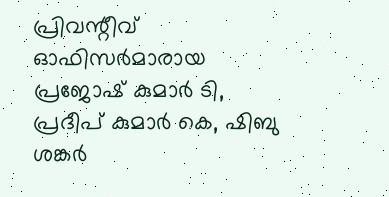പ്രിവന്റീവ് ഓഫിസര്‍മാരായ പ്രജോഷ് കുമാര്‍ ടി, പ്രദീപ് കുമാര്‍ കെ, ഷിബു ശങ്കര്‍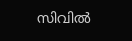സിവില്‍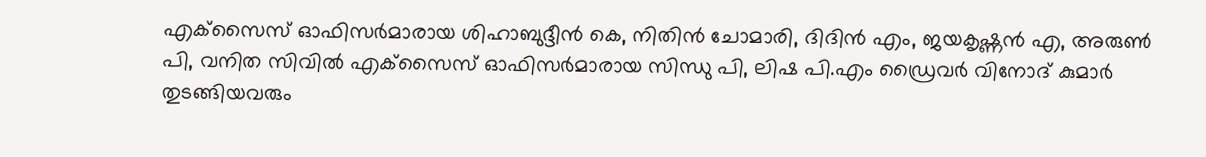എക്‌സൈസ് ഓഫിസര്‍മാരായ ശിഹാബുദ്ദീന്‍ കെ, നിതിന്‍ ചോമാരി, ദിദിന്‍ എം, ജയകൃഷ്ണന്‍ എ, അരുണ്‍ പി, വനിത സിവില്‍ എക്‌സൈസ് ഓഫിസര്‍മാരായ സിന്ധു പി, ലിഷ പി.എം ഡ്രൈവര്‍ വിനോദ് കുമാര്‍ തുടങ്ങിയവരും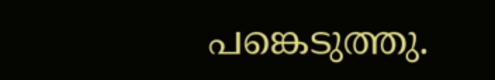പങ്കെടുത്തു.